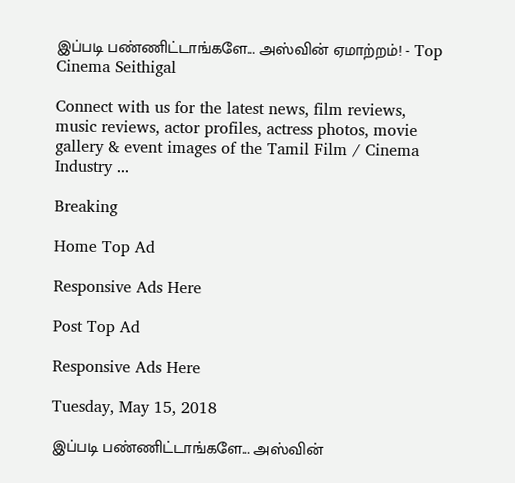இப்படி பண்ணிட்டாங்களே... அஸ்வின் ஏமாற்றம்! - Top Cinema Seithigal

Connect with us for the latest news, film reviews, music reviews, actor profiles, actress photos, movie gallery & event images of the Tamil Film / Cinema Industry ...

Breaking

Home Top Ad

Responsive Ads Here

Post Top Ad

Responsive Ads Here

Tuesday, May 15, 2018

இப்படி பண்ணிட்டாங்களே... அஸ்வின்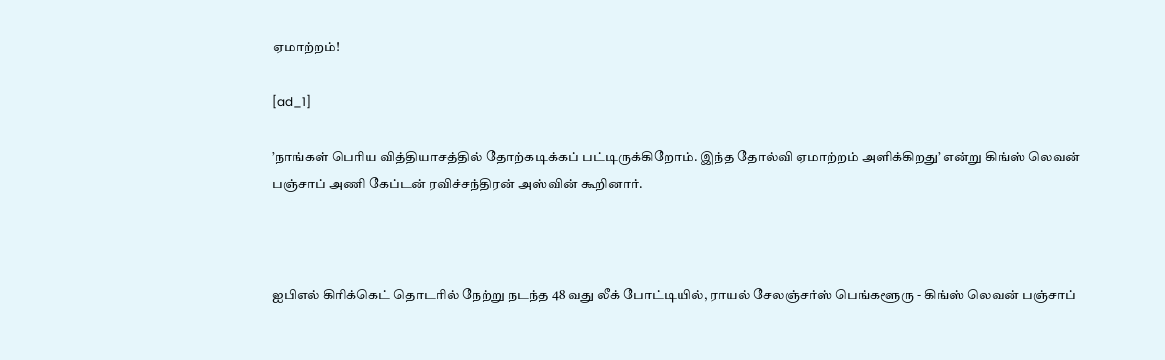ஏமாற்றம்!

[ad_1]

’நாங்கள் பெரிய வித்தியாசத்தில் தோற்கடிக்கப் பட்டிருக்கிறோம். இந்த தோல்வி ஏமாற்றம் அளிக்கிறது’ என்று கிங்ஸ் லெவன் பஞ்சாப் அணி கேப்டன் ரவிச்சந்திரன் அஸ்வின் கூறினார்.



ஐபிஎல் கிரிக்கெட் தொடரில் நேற்று நடந்த 48 வது லீக் போட்டியில், ராயல் சேலஞ்சர்ஸ் பெங்களூரு - கிங்ஸ் லெவன் பஞ்சாப்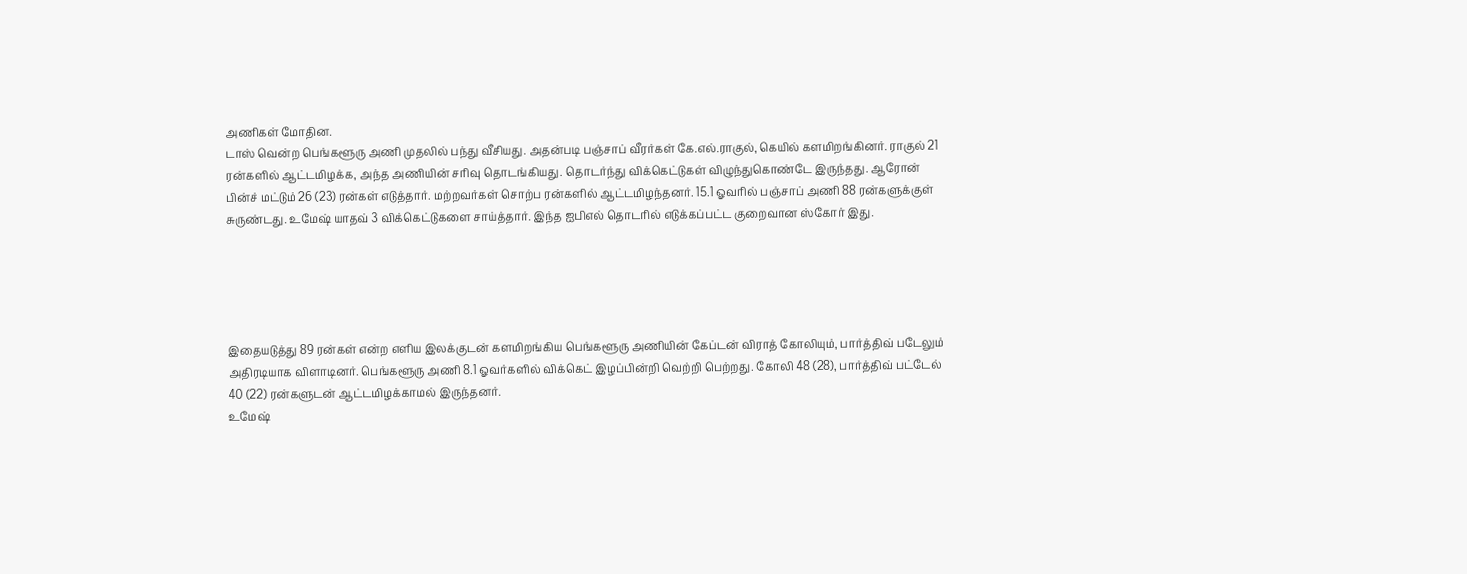அணிகள் மோதின.
டாஸ் வென்ற பெங்களூரு அணி முதலில் பந்து வீசியது. அதன்படி பஞ்சாப் வீரர்கள் கே.எல்.ராகுல், கெயில் களமிறங்கினர். ராகுல் 21 ரன்களில் ஆட்டமிழக்க, அந்த அணியின் சரிவு தொடங்கியது. தொடர்ந்து விக்கெட்டுகள் விழுந்துகொண்டே இருந்தது. ஆரோன் பின்ச் மட்டும் 26 (23) ரன்கள் எடுத்தார். மற்றவர்கள் சொற்ப ரன்களில் ஆட்டமிழந்தனர். 15.1 ஓவரில் பஞ்சாப் அணி 88 ரன்களுக்குள் சுருண்டது. உமேஷ் யாதவ் 3 விக்கெட்டுகளை சாய்த்தார். இந்த ஐபிஎல் தொடரில் எடுக்கப்பட்ட குறைவான ஸ்கோர் இது.





இதையடுத்து 89 ரன்கள் என்ற எளிய இலக்குடன் களமிறங்கிய பெங்களூரு அணியின் கேப்டன் விராத் கோலியும், பார்த்திவ் படேலும் அதிரடியாக விளாடினர். பெங்களூரு அணி 8.1 ஓவர்களில் விக்கெட் இழப்பின்றி வெற்றி பெற்றது. கோலி 48 (28), பார்த்திவ் பட்டேல் 40 (22) ரன்களுடன் ஆட்டமிழக்காமல் இருந்தனர்.
உமேஷ்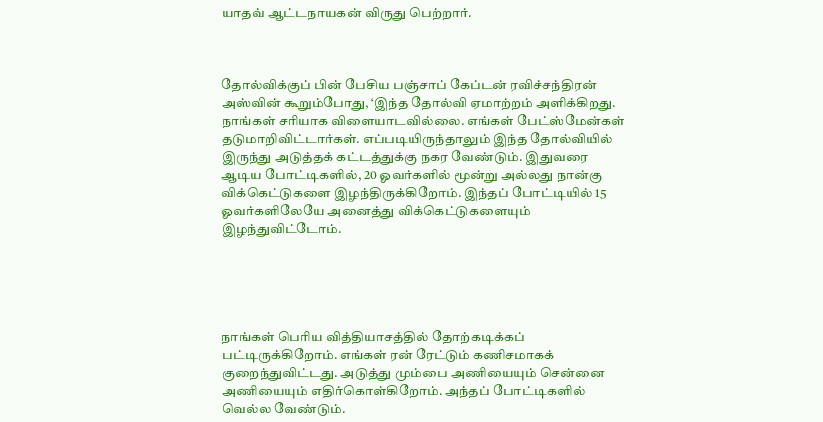யாதவ் ஆட்டநாயகன் விருது பெற்றார்.



தோல்விக்குப் பின் பேசிய பஞ்சாப் கேப்டன் ரவிச்சந்திரன் அஸ்வின் கூறும்போது, ‘இந்த தோல்வி ஏமாற்றம் அளிக்கிறது. நாங்கள் சரியாக விளையாடவில்லை. எங்கள் பேட்ஸ்மேன்கள் தடுமாறிவிட்டார்கள். எப்படியிருந்தாலும் இந்த தோல்வியில் இருந்து அடுத்தக் கட்டத்துக்கு நகர வேண்டும். இதுவரை ஆடிய போட்டிகளில், 20 ஓவர்களில் மூன்று அல்லது நான்கு விக்கெட்டுகளை இழந்திருக்கிறோம். இந்தப் போட்டியில் 15 ஓவர்களிலேயே அனைத்து விக்கெட்டுகளையும் இழந்துவிட்டோம்.





நாங்கள் பெரிய வித்தியாசத்தில் தோற்கடிக்கப் பட்டிருக்கிறோம். எங்கள் ரன் ரேட்டும் கணிசமாகக் குறைந்துவிட்டது. அடுத்து மும்பை அணியையும் சென்னை அணியையும் எதிர்கொள்கிறோம். அந்தப் போட்டிகளில் வெல்ல வேண்டும்.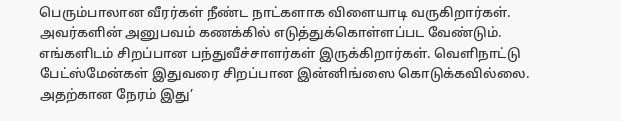பெரும்பாலான வீரர்கள் நீண்ட நாட்களாக விளையாடி வருகிறார்கள். அவர்களின் அனுபவம் கணக்கில் எடுத்துக்கொள்ளப்பட வேண்டும். எங்களிடம் சிறப்பான பந்துவீச்சாளர்கள் இருக்கிறார்கள். வெளிநாட்டு பேட்ஸ்மேன்கள் இதுவரை சிறப்பான இன்னிங்ஸை கொடுக்கவில்லை. அதற்கான நேரம் இது’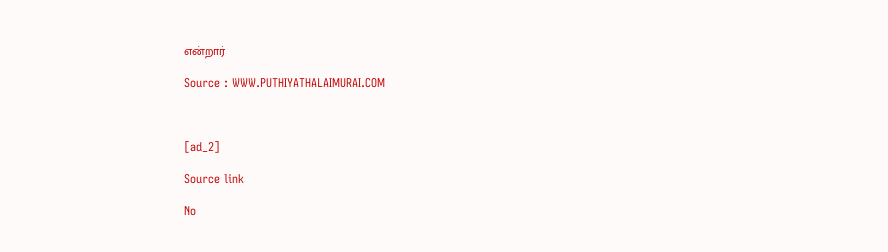என்றார்

Source : WWW.PUTHIYATHALAIMURAI.COM



[ad_2]

Source link

No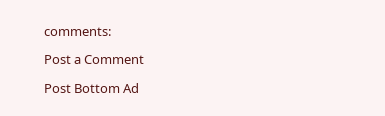comments:

Post a Comment

Post Bottom Ad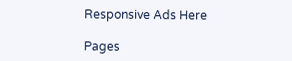Responsive Ads Here

Pages